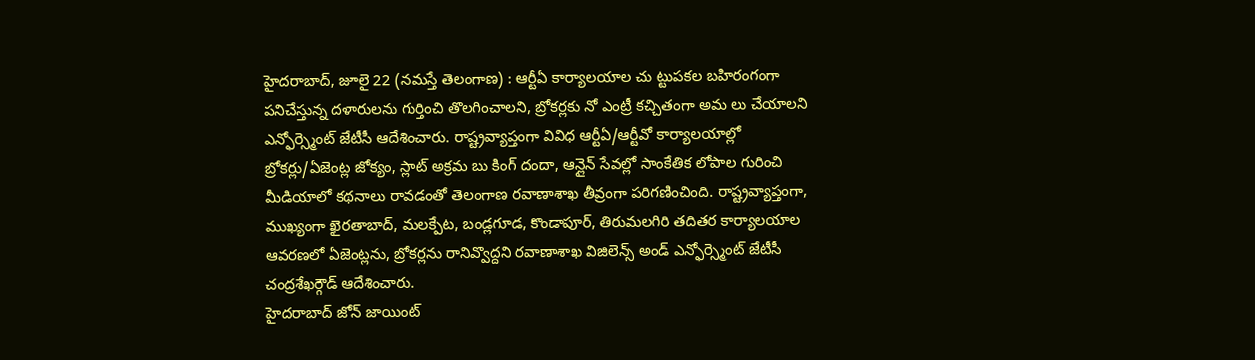హైదరాబాద్, జూలై 22 (నమస్తే తెలంగాణ) : ఆర్టీఏ కార్యాలయాల చు ట్టుపకల బహిరంగంగా పనిచేస్తున్న దళారులను గుర్తించి తొలగించాలని, బ్రోకర్లకు నో ఎంట్రీ కచ్చితంగా అమ లు చేయాలని ఎన్ఫోర్స్మెంట్ జేటీసీ ఆదేశించారు. రాష్ట్రవ్యాప్తంగా వివిధ ఆర్టీఏ/ఆర్టీవో కార్యాలయాల్లో బ్రోకర్లు/ఏజెంట్ల జోక్యం, స్లాట్ అక్రమ బు కింగ్ దందా, ఆన్లైన్ సేవల్లో సాంకేతిక లోపాల గురించి మీడియాలో కథనాలు రావడంతో తెలంగాణ రవాణాశాఖ తీవ్రంగా పరిగణించింది. రాష్ట్రవ్యాప్తంగా, ముఖ్యంగా ఖైరతాబాద్, మలక్పేట, బండ్లగూడ, కొండాపూర్, తిరుమలగిరి తదితర కార్యాలయాల ఆవరణలో ఏజెంట్లను, బ్రోకర్లను రానివ్వొద్దని రవాణాశాఖ విజిలెన్స్ అండ్ ఎన్ఫోర్స్మెంట్ జేటీసీ చంద్రశేఖర్గౌడ్ ఆదేశించారు.
హైదరాబాద్ జోన్ జాయింట్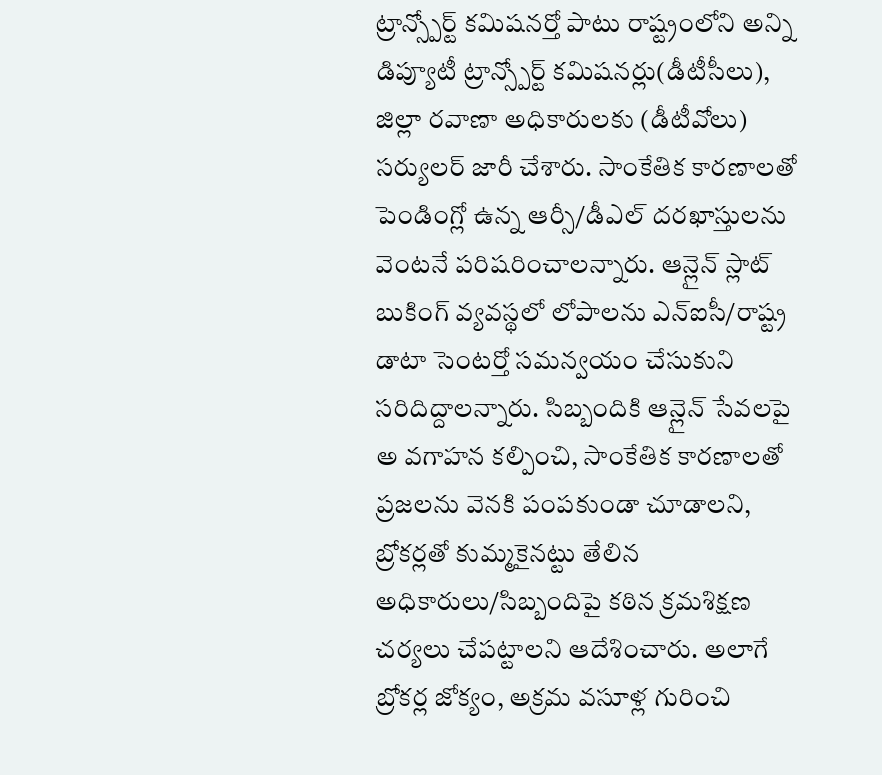ట్రాన్స్పోర్ట్ కమిషనర్తో పాటు రాష్ట్రంలోని అన్ని డిప్యూటీ ట్రాన్స్పోర్ట్ కమిషనర్లు(డీటీసీలు), జిల్లా రవాణా అధికారులకు (డీటీవోలు) సర్యులర్ జారీ చేశారు. సాంకేతిక కారణాలతో పెండింగ్లో ఉన్న ఆర్సీ/డీఎల్ దరఖాస్తులను వెంటనే పరిషరించాలన్నారు. ఆన్లైన్ స్లాట్ బుకింగ్ వ్యవస్థలో లోపాలను ఎన్ఐసీ/రాష్ట్ర డాటా సెంటర్తో సమన్వయం చేసుకుని సరిదిద్దాలన్నారు. సిబ్బందికి ఆన్లైన్ సేవలపై అ వగాహన కల్పించి, సాంకేతిక కారణాలతో ప్రజలను వెనకి పంపకుండా చూడాలని, బ్రోకర్లతో కుమ్మకైనట్టు తేలిన అధికారులు/సిబ్బందిపై కఠిన క్రమశిక్షణ చర్యలు చేపట్టాలని ఆదేశించారు. అలాగే బ్రోకర్ల జోక్యం, అక్రమ వసూళ్ల గురించి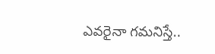ఎవరైనా గమనిస్తే..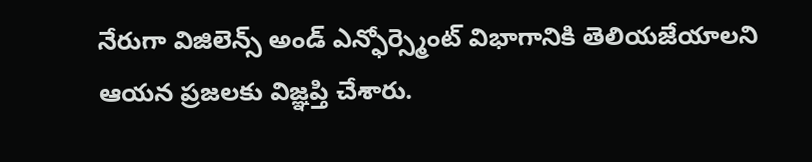నేరుగా విజిలెన్స్ అండ్ ఎన్ఫోర్స్మెంట్ విభాగానికి తెలియజేయాలని ఆయన ప్రజలకు విజ్ఞప్తి చేశారు.